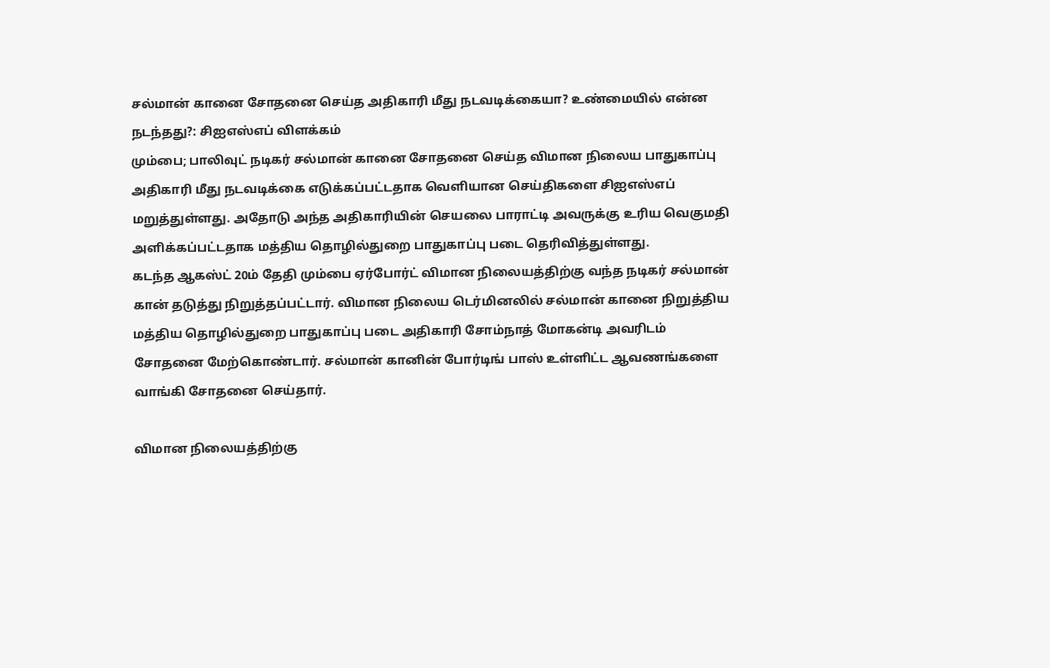சல்மான் கானை சோதனை செய்த அதிகாரி மீது நடவடிக்கையா? உண்மையில் என்ன நடந்தது?: சிஐஎஸ்எப் விளக்கம்
மும்பை; பாலிவுட் நடிகர் சல்மான் கானை சோதனை செய்த விமான நிலைய பாதுகாப்பு அதிகாரி மீது நடவடிக்கை எடுக்கப்பட்டதாக வெளியான செய்திகளை சிஐஎஸ்எப் மறுத்துள்ளது. அதோடு அந்த அதிகாரியின் செயலை பாராட்டி அவருக்கு உரிய வெகுமதி அளிக்கப்பட்டதாக மத்திய தொழில்துறை பாதுகாப்பு படை தெரிவித்துள்ளது.
கடந்த ஆகஸ்ட் 20ம் தேதி மும்பை ஏர்போர்ட் விமான நிலையத்திற்கு வந்த நடிகர் சல்மான் கான் தடுத்து நிறுத்தப்பட்டார். விமான நிலைய டெர்மினலில் சல்மான் கானை நிறுத்திய மத்திய தொழில்துறை பாதுகாப்பு படை அதிகாரி சோம்நாத் மோகன்டி அவரிடம் சோதனை மேற்கொண்டார். சல்மான் கானின் போர்டிங் பாஸ் உள்ளிட்ட ஆவணங்களை வாங்கி சோதனை செய்தார்.

விமான நிலையத்திற்கு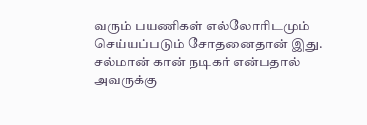வரும் பயணிகள் எல்லோரிடமும் செய்யப்படும் சோதனைதான் இது. சல்மான் கான் நடிகர் என்பதால் அவருக்கு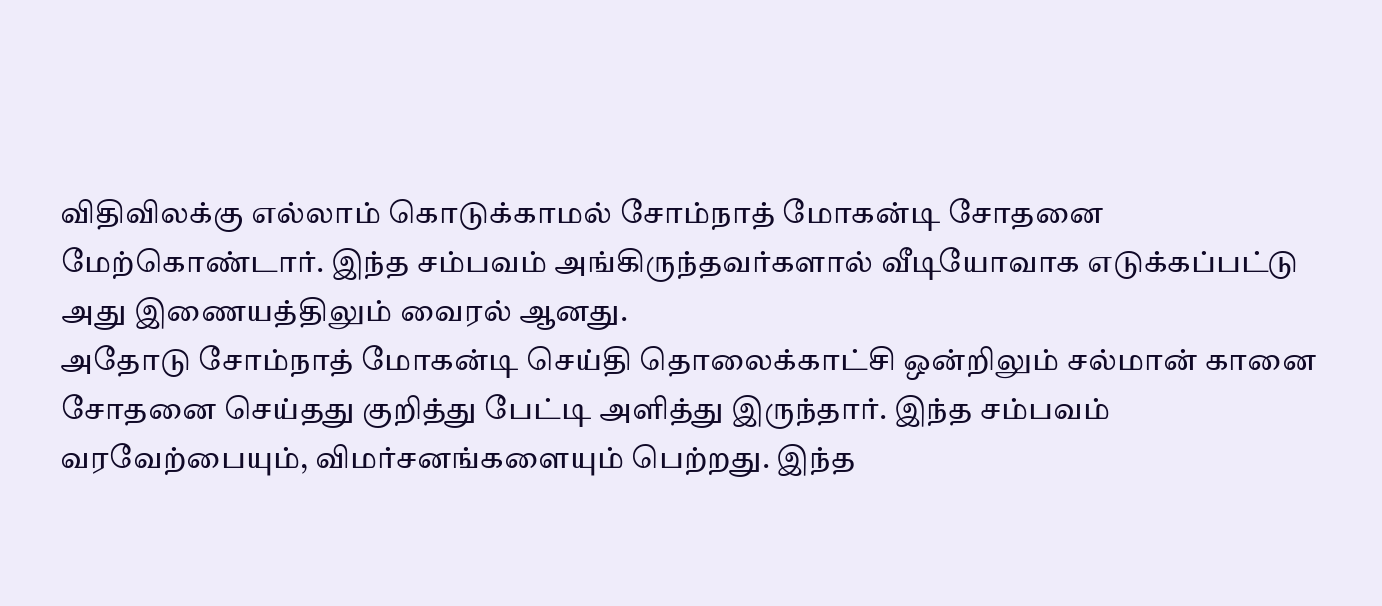விதிவிலக்கு எல்லாம் கொடுக்காமல் சோம்நாத் மோகன்டி சோதனை மேற்கொண்டார். இந்த சம்பவம் அங்கிருந்தவர்களால் வீடியோவாக எடுக்கப்பட்டு அது இணையத்திலும் வைரல் ஆனது.
அதோடு சோம்நாத் மோகன்டி செய்தி தொலைக்காட்சி ஒன்றிலும் சல்மான் கானை சோதனை செய்தது குறித்து பேட்டி அளித்து இருந்தார். இந்த சம்பவம் வரவேற்பையும், விமர்சனங்களையும் பெற்றது. இந்த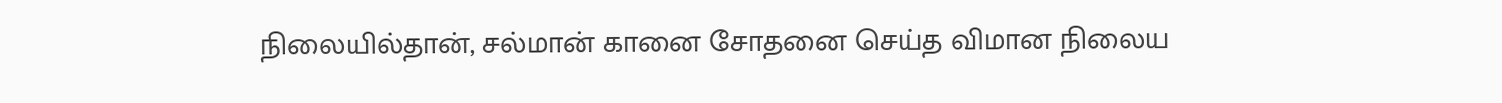நிலையில்தான், சல்மான் கானை சோதனை செய்த விமான நிலைய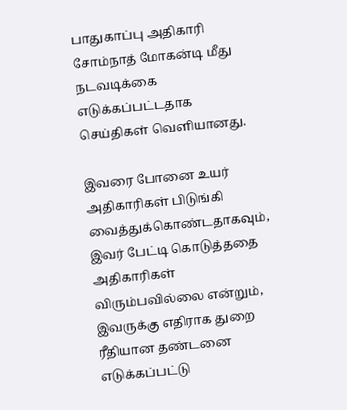பாதுகாப்பு அதிகாரி சோம்நாத் மோகன்டி மீது நடவடிக்கை எடுக்கப்பட்டதாக செய்திகள் வெளியானது.

இவரை போனை உயர் அதிகாரிகள் பிடுங்கி வைத்துக்கொண்டதாகவும், இவர் பேட்டி கொடுத்ததை அதிகாரிகள் விரும்பவில்லை என்றும், இவருக்கு எதிராக துறை ரீதியான தண்டனை எடுக்கப்பட்டு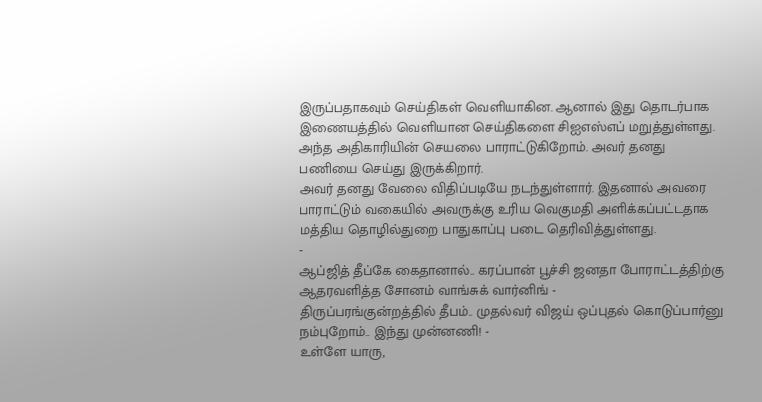இருப்பதாகவும் செய்திகள் வெளியாகின. ஆனால் இது தொடர்பாக இணையத்தில் வெளியான செய்திகளை சிஐஎஸ்எப் மறுத்துள்ளது. அந்த அதிகாரியின் செயலை பாராட்டுகிறோம். அவர் தனது பணியை செய்து இருக்கிறார்.
அவர் தனது வேலை விதிப்படியே நடந்துள்ளார். இதனால் அவரை பாராட்டும் வகையில் அவருக்கு உரிய வெகுமதி அளிக்கப்பட்டதாக மத்திய தொழில்துறை பாதுகாப்பு படை தெரிவித்துள்ளது.
-
ஆப்ஜித் தீப்கே கைதானால்.. கரப்பான் பூச்சி ஜனதா போராட்டத்திற்கு ஆதரவளித்த சோனம் வாங்சுக் வார்னிங் -
திருப்பரங்குன்றத்தில் தீபம்.. முதல்வர் விஜய் ஒப்புதல் கொடுப்பார்னு நம்புறோம்.. இந்து முன்னணி! -
உள்ளே யாரு,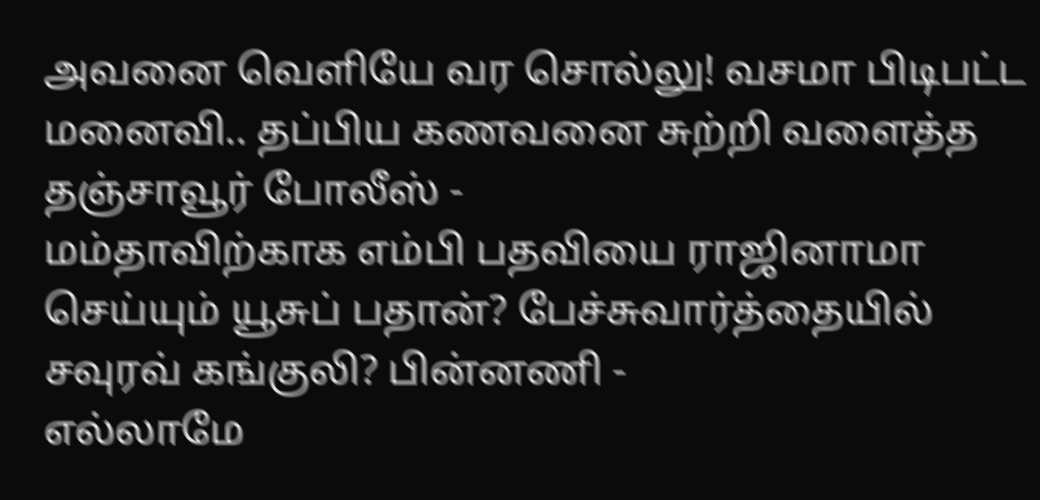அவனை வெளியே வர சொல்லு! வசமா பிடிபட்ட மனைவி.. தப்பிய கணவனை சுற்றி வளைத்த தஞ்சாவூர் போலீஸ் -
மம்தாவிற்காக எம்பி பதவியை ராஜினாமா செய்யும் யூசுப் பதான்? பேச்சுவார்த்தையில் சவுரவ் கங்குலி? பின்னணி -
எல்லாமே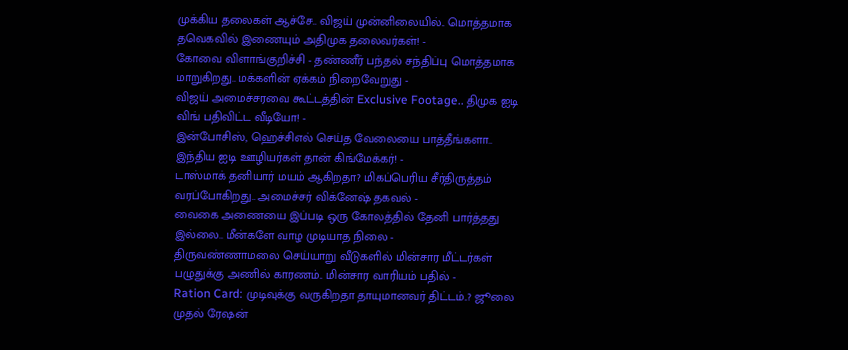முக்கிய தலைகள் ஆச்சே.. விஜய் முன்னிலையில்.. மொத்தமாக தவெகவில் இணையும் அதிமுக தலைவர்கள்! -
கோவை விளாங்குறிச்சி - தண்ணீர் பந்தல் சந்திப்பு மொத்தமாக மாறுகிறது.. மக்களின் ஏக்கம் நிறைவேறுது -
விஜய் அமைச்சரவை கூட்டத்தின் Exclusive Footage.. திமுக ஐடி விங் பதிவிட்ட வீடியோ! -
இன்போசிஸ், ஹெச்சிஎல் செய்த வேலையை பாத்தீங்களா.. இந்திய ஐடி ஊழியர்கள் தான் கிங்மேக்கர்! -
டாஸ்மாக் தனியார் மயம் ஆகிறதா? மிகப்பெரிய சீர்திருத்தம் வரப்போகிறது.. அமைச்சர் விக்னேஷ் தகவல் -
வைகை அணையை இப்படி ஒரு கோலத்தில் தேனி பார்த்தது இல்லை.. மீன்களே வாழ முடியாத நிலை -
திருவண்ணாமலை செய்யாறு வீடுகளில் மின்சார மீட்டர்கள் பழுதுக்கு அணில் காரணம்.. மின்சார வாரியம் பதில் -
Ration Card: முடிவுக்கு வருகிறதா தாயுமானவர் திட்டம்..? ஜூலை முதல் ரேஷன்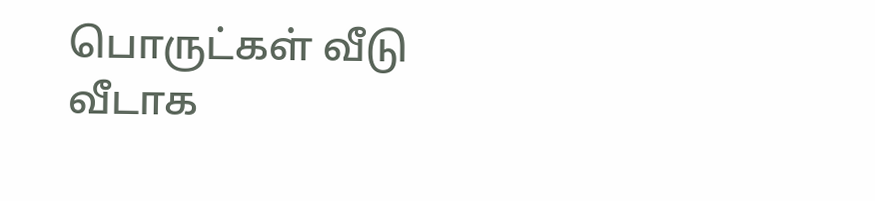பொருட்கள் வீடு வீடாக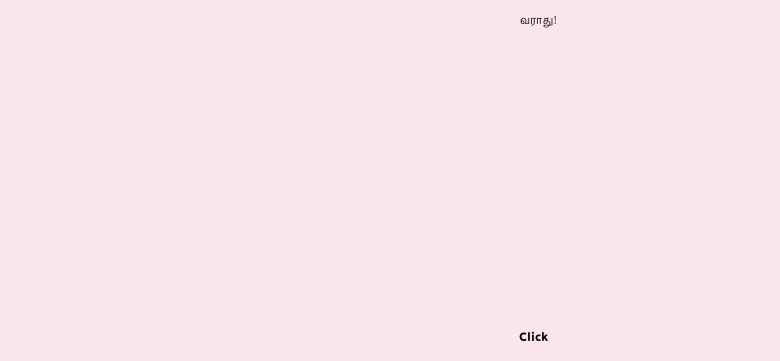வராது!












Click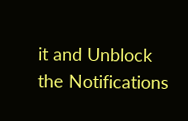it and Unblock the Notifications